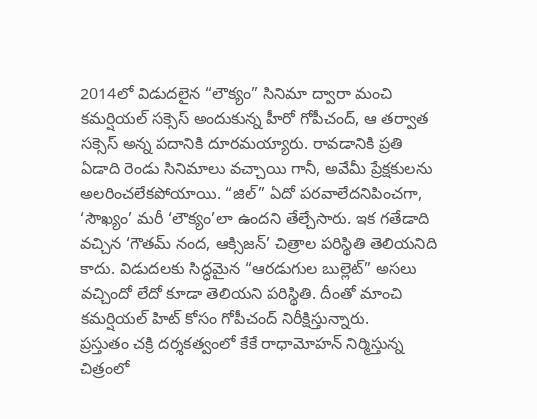2014లో విడుదలైన “లౌక్యం” సినిమా ద్వారా మంచి కమర్షియల్ సక్సెస్ అందుకున్న హీరో గోపీచంద్, ఆ తర్వాత సక్సెస్ అన్న పదానికి దూరమయ్యారు. రావడానికి ప్రతి ఏడాది రెండు సినిమాలు వచ్చాయి గానీ, అవేమీ ప్రేక్షకులను అలరించలేకపోయాయి. “జిల్” ఏదో పరవాలేదనిపించగా, ‘సౌఖ్యం’ మరీ ‘లౌక్యం’లా ఉందని తేల్చేసారు. ఇక గతేడాది వచ్చిన ‘గౌతమ్ నంద, ఆక్సిజన్’ చిత్రాల పరిస్థితి తెలియనిది కాదు. విడుదలకు సిద్ధమైన “ఆరడుగుల బుల్లెట్” అసలు వచ్చిందో లేదో కూడా తెలియని పరిస్థితి. దీంతో మాంచి కమర్షియల్ హిట్ కోసం గోపీచంద్ నిరీక్షిస్తున్నారు.
ప్రస్తుతం చక్రి దర్శకత్వంలో కేకే రాధామోహన్ నిర్మిస్తున్న చిత్రంలో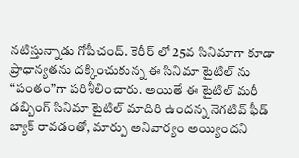నటిస్తున్నాడు గోపీచంద్. కెరీర్ లో 25వ సినిమాగా కూడా ప్రాధాన్యతను దక్కించుకున్న ఈ సినిమా టైటిల్ ను “పంతం”గా పరిశీలించారు. అయితే ఈ టైటిల్ మరీ డబ్బింగ్ సినిమా టైటిల్ మాదిరి ఉందన్న నెగటివ్ ఫీడ్ బ్యాక్ రావడంతో, మార్పు అనివార్యం అయ్యిందని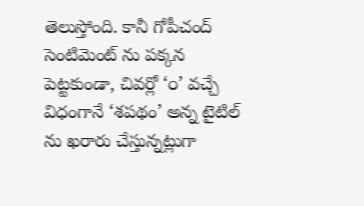తెలుస్తోంది. కానీ గోపీచంద్ సెంటిమెంట్ ను పక్కన పెట్టకుండా, చివర్లో ‘౦’ వచ్చే విధంగానే ‘శపథం’ అన్న టైటిల్ ను ఖరారు చేస్తున్నట్లుగా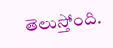తెలుస్తోంది.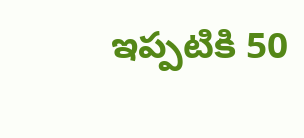ఇప్పటికి 50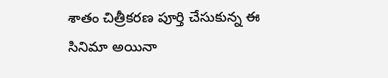శాతం చిత్రీకరణ పూర్తి చేసుకున్న ఈ సినిమా అయినా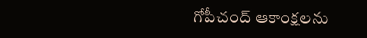గోపీచంద్ ఆకాంక్షలను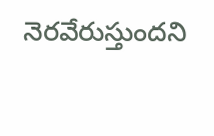నెరవేరుస్తుందని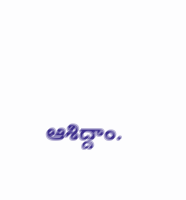ఆశిద్దాం.